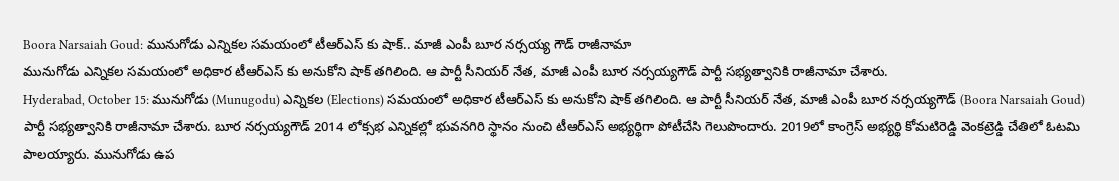Boora Narsaiah Goud: మునుగోడు ఎన్నికల సమయంలో టీఆర్ఎస్ కు షాక్.. మాజీ ఎంపీ బూర నర్సయ్య గౌడ్ రాజీనామా
మునుగోడు ఎన్నికల సమయంలో అధికార టీఆర్ఎస్ కు అనుకోని షాక్ తగిలింది. ఆ పార్టీ సీనియర్ నేత, మాజీ ఎంపీ బూర నర్సయ్యగౌడ్ పార్టీ సభ్యత్వానికి రాజీనామా చేశారు.
Hyderabad, October 15: మునుగోడు (Munugodu) ఎన్నికల (Elections) సమయంలో అధికార టీఆర్ఎస్ కు అనుకోని షాక్ తగిలింది. ఆ పార్టీ సీనియర్ నేత, మాజీ ఎంపీ బూర నర్సయ్యగౌడ్ (Boora Narsaiah Goud) పార్టీ సభ్యత్వానికి రాజీనామా చేశారు. బూర నర్సయ్యగౌడ్ 2014 లోక్సభ ఎన్నికల్లో భువనగిరి స్థానం నుంచి టీఆర్ఎస్ అభ్యర్థిగా పోటీచేసి గెలుపొందారు. 2019లో కాంగ్రెస్ అభ్యర్థి కోమటిరెడ్డి వెంకట్రెడ్డి చేతిలో ఓటమి పాలయ్యారు. మునుగోడు ఉప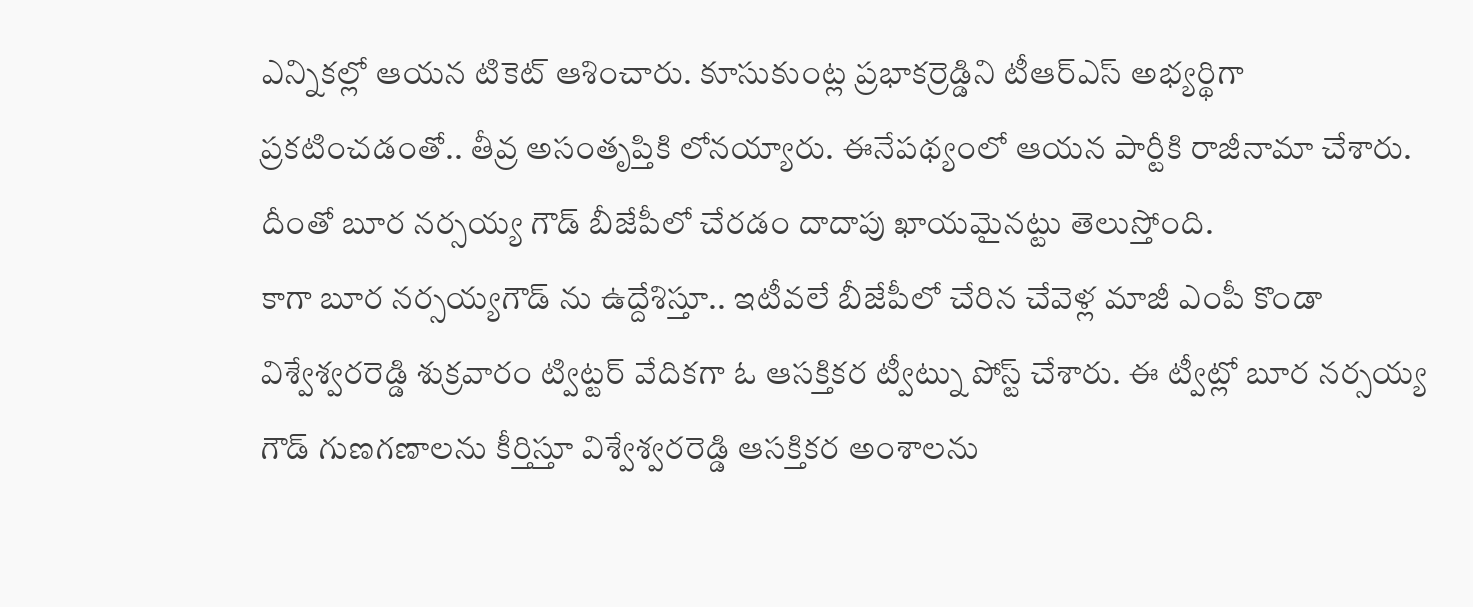ఎన్నికల్లో ఆయన టికెట్ ఆశించారు. కూసుకుంట్ల ప్రభాకర్రెడ్డిని టీఆర్ఎస్ అభ్యర్థిగా ప్రకటించడంతో.. తీవ్ర అసంతృప్తికి లోనయ్యారు. ఈనేపథ్యంలో ఆయన పార్టీకి రాజీనామా చేశారు. దీంతో బూర నర్సయ్య గౌడ్ బీజేపీలో చేరడం దాదాపు ఖాయమైనట్టు తెలుస్తోంది.
కాగా బూర నర్సయ్యగౌడ్ ను ఉద్దేశిస్తూ.. ఇటీవలే బీజేపీలో చేరిన చేవెళ్ల మాజీ ఎంపీ కొండా విశ్వేశ్వరరెడ్డి శుక్రవారం ట్విట్టర్ వేదికగా ఓ ఆసక్తికర ట్వీట్ను పోస్ట్ చేశారు. ఈ ట్వీట్లో బూర నర్సయ్య గౌడ్ గుణగణాలను కీర్తిస్తూ విశ్వేశ్వరరెడ్డి ఆసక్తికర అంశాలను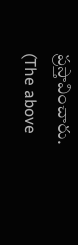ప్రస్తావించారు.
(The above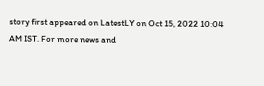story first appeared on LatestLY on Oct 15, 2022 10:04 AM IST. For more news and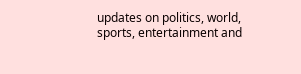updates on politics, world, sports, entertainment and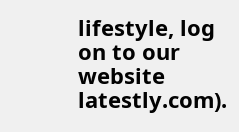lifestyle, log on to our website latestly.com).